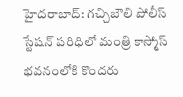హైదరాబాద్: గచ్చిబౌలి పోలీస్ స్టేషన్ పరిధిలో మంత్రి కాస్మోస్ భవనంలోకి కొందరు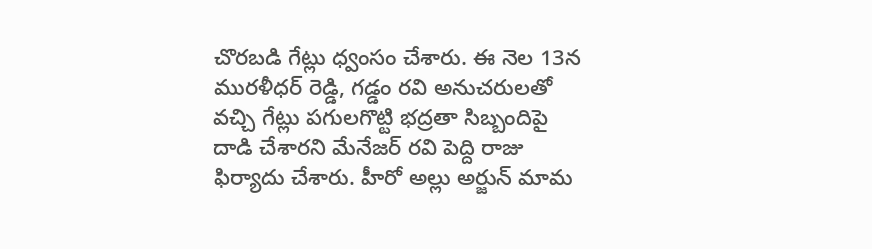చొరబడి గేట్లు ధ్వంసం చేశారు. ఈ నెల 13న మురళీధర్ రెడ్డి, గడ్డం రవి అనుచరులతో వచ్చి గేట్లు పగులగొట్టి భద్రతా సిబ్బందిపై దాడి చేశారని మేనేజర్ రవి పెద్ది రాజు ఫిర్యాదు చేశారు. హీరో అల్లు అర్జున్ మామ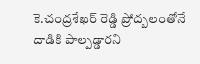కె.చంద్రశేఖర్ రెడ్డి ప్రోద్బలంతోనే దాడికి పాల్పడ్డారని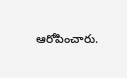ఆరోపించారు.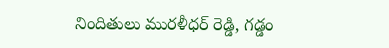నిందితులు మురళీధర్ రెడ్డి, గడ్డం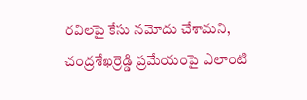రవిలపై కేసు నమోదు చేశామని, చంద్రశేఖర్రెడ్డి ప్రమేయంపై ఎలాంటి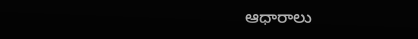ఆధారాలు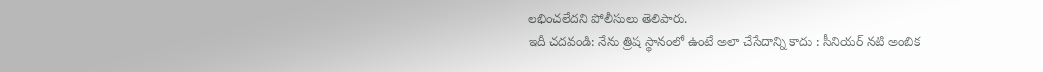లభించలేదని పోలీసులు తెలిపారు.
ఇదీ చదవండి: నేను త్రిష స్థానంలో ఉంటే అలా చేసేదాన్ని కాదు : సీనియర్ నటి అంబిక